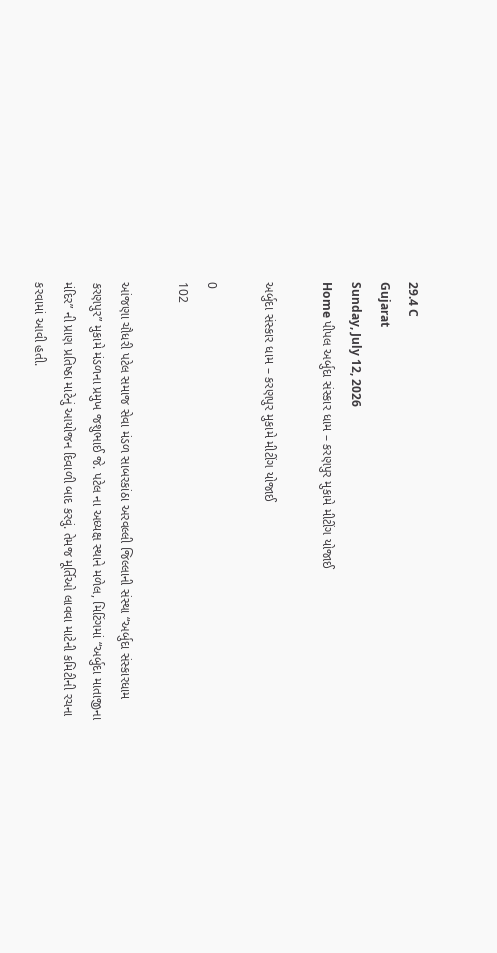29.4 C
Gujarat
Sunday, July 12, 2026
Home પીપલ અર્બુદા સંસ્કાર ધામ – કરણપુર મુકામે મીટીંગ યોજાઈ

અર્બુદા સંસ્કાર ધામ – કરણપુર મુકામે મીટીંગ યોજાઈ

0
102

આંજણા ચૌધરી પટેલ સમાજ સેવા મંડળ સાબરકાંઠા અરવલ્લી જિલ્લાની સંસ્થા “અર્બુદા સંસ્કારધામ કરણપુર” મુકામે મંડળના પ્રમુખ જશુભાઈ જે. પટેલ ના અધ્યક્ષ સ્થાને મળેલ, મિટિંગમાં “અર્બુદા માતાજીના મંદિર” ની પ્રાણ પ્રતિષ્ઠા માટેનું આયોજન દિવાળી બાદ કરવું. તેમજ મૂર્તિઓ લાવવા માટેની કમિટીની રચના કરવામાં આવી હતી.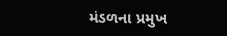મંડળના પ્રમુખ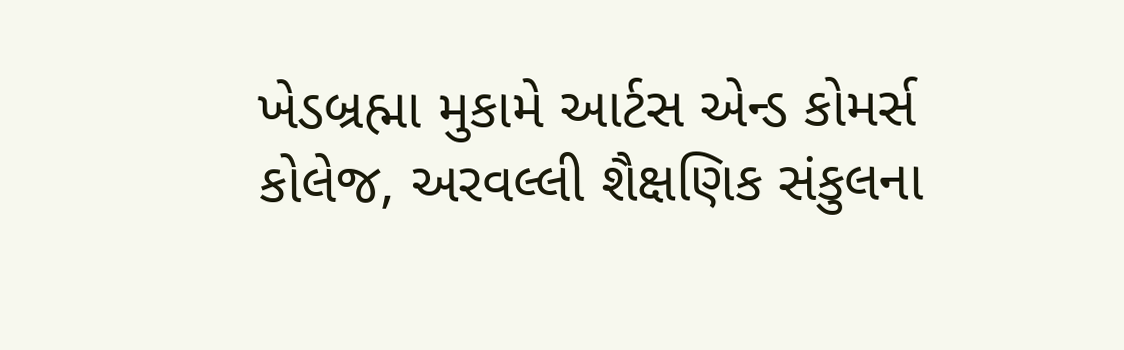ખેડબ્રહ્મા મુકામે આર્ટસ એન્ડ કોમર્સ કોલેજ, અરવલ્લી શૈક્ષણિક સંકુલના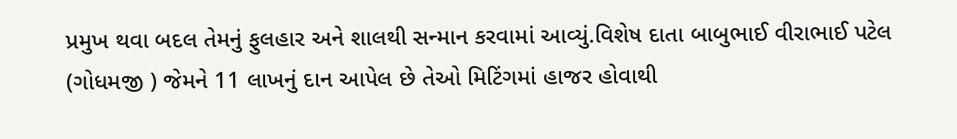પ્રમુખ થવા બદલ તેમનું ફુલહાર અને શાલથી સન્માન કરવામાં આવ્યું.વિશેષ દાતા બાબુભાઈ વીરાભાઈ પટેલ (ગોધમજી ) જેમને 11 લાખનું દાન આપેલ છે તેઓ મિટિંગમાં હાજર હોવાથી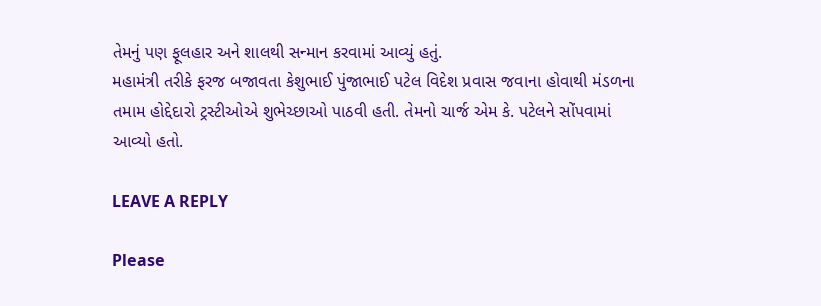તેમનું પણ ફૂલહાર અને શાલથી સન્માન કરવામાં આવ્યું હતું.
મહામંત્રી તરીકે ફરજ બજાવતા કેશુભાઈ પુંજાભાઈ પટેલ વિદેશ પ્રવાસ જવાના હોવાથી મંડળના તમામ હોદ્દેદારો ટ્રસ્ટીઓએ શુભેચ્છાઓ પાઠવી હતી. તેમનો ચાર્જ એમ કે. પટેલને સોંપવામાં આવ્યો હતો.

LEAVE A REPLY

Please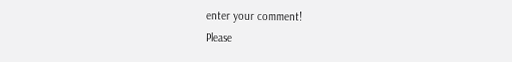enter your comment!
Please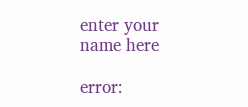enter your name here

error: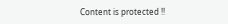Content is protected !!